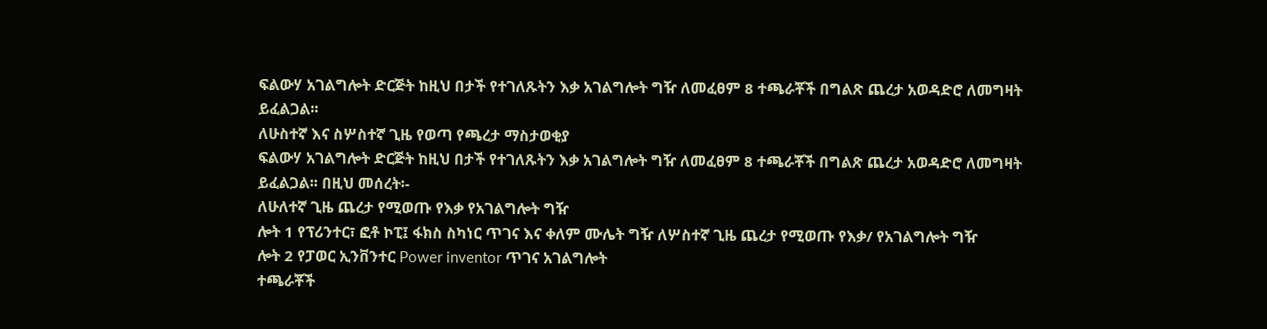ፍልውሃ አገልግሎት ድርጅት ከዚህ በታች የተገለጹትን እቃ አገልግሎት ግዥ ለመፈፀም 8 ተጫራቾች በግልጽ ጨረታ አወዳድሮ ለመግዛት ይፈልጋል፡፡
ለሁስተኛ እና ስሦስተኛ ጊዜ የወጣ የጫረታ ማስታወቂያ
ፍልውሃ አገልግሎት ድርጅት ከዚህ በታች የተገለጹትን እቃ አገልግሎት ግዥ ለመፈፀም 8 ተጫራቾች በግልጽ ጨረታ አወዳድሮ ለመግዛት ይፈልጋል፡፡ በዚህ መሰረት፡-
ለሁለተኛ ጊዜ ጨረታ የሚወጡ የእቃ የአገልግሎት ግዥ
ሎት 1 የፕሪንተር፣ ፎቶ ኮፒ፤ ፋክስ ስካነር ጥገና እና ቀለም ሙሌት ግዥ ለሦስተኛ ጊዜ ጨረታ የሚወጡ የእቃ/ የአገልግሎት ግዥ
ሎት 2 የፓወር ኢንቨንተር Power inventor ጥገና አገልግሎት
ተጫራቾች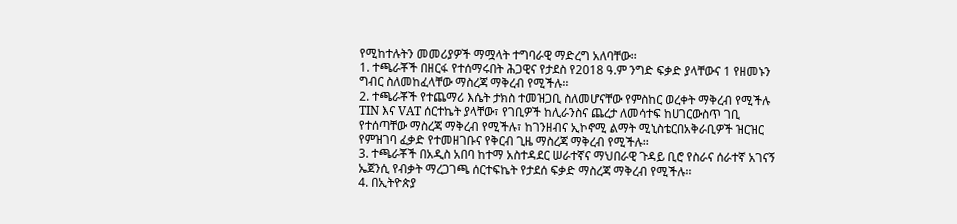የሚከተሉትን መመሪያዎች ማሟላት ተግባራዊ ማድረግ አለባቸው፡፡
1. ተጫራቾች በዘርፋ የተሰማሩበት ሕጋዊና የታደስ የ2018 ዓ.ም ንግድ ፍቃድ ያላቸውና 1 የዘመኑን ግብር ስለመከፈላቸው ማስረጃ ማቅረብ የሚችሉ፡፡
2. ተጫራቾች የተጨማሪ እሴት ታክስ ተመዝጋቢ ስለመሆናቸው የምስከር ወረቀት ማቅረብ የሚችሉ TIN እና VAT ሰርተኬት ያላቸው፣ የገቢዎች ከሊራንስና ጨረታ ለመሳተፍ ከሀገርውስጥ ገቢ የተሰጣቸው ማስረጃ ማቅረብ የሚችሉ፣ ከገንዘብና ኢኮኖሚ ልማት ሚኒስቴርበአቅራቢዎች ዝርዝር የምዝገባ ፈቃድ የተመዘገቡና የቅርብ ጊዜ ማስረጃ ማቅረብ የሚችሉ፡፡
3. ተጫራቾች በአዲስ አበባ ከተማ አስተዳደር ሠራተኛና ማህበራዊ ጉዳይ ቢሮ የስራና ሰራተኛ አገናኝ ኤጀንሲ የብቃት ማረጋገጫ ሰርተፍኬት የታደሰ ፍቃድ ማስረጃ ማቅረብ የሚችሉ፡፡
4. በኢትዮጵያ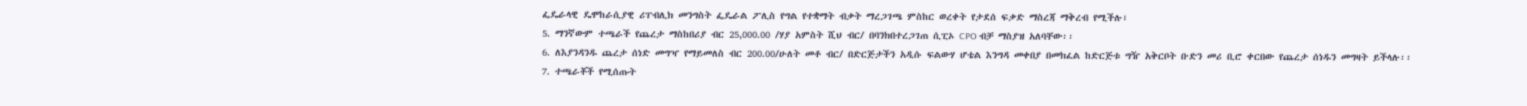ፌዴራላዊ ዴሞከራሲያዊ ሪፐብሊክ መንግስት ፌዴራል ፖሊስ የግል የተቋማት ብቃት ማረጋገጫ ምስከር ወረቀት የታደሰ ፍቃድ ማስረጃ ማቅረብ የሚችሉ፣
5. ማንኛውም ተጫራች የጨረታ ማስከበሪያ ብር 25,000.00 /ሃያ አምስት ሺህ ብር/ በባንክበተረጋገጠ ሲፒኦ CPO ብቻ ማስያዝ አለባቸው፡፡
6. ለእያንዳንዱ ጨረታ ሰነድ መግዣ የማይመለስ ብር 200.00/ሁለት መቶ ብር/ በድርጅታችን አዲሱ ፍልውሃ ሆቴል እንግዳ መቀበያ በመክፈል ከድርጅቱ ግዥ አቅርቦት ቡድን መሪ ቢሮ ቀርበው የጨረታ ሰነዱን መግዛት ይችላሉ፡፡
7. ተጫራቾች የሚሰጡት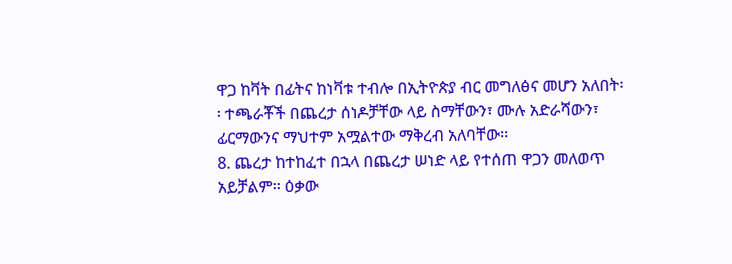ዋጋ ከቫት በፊትና ከነቫቱ ተብሎ በኢትዮጵያ ብር መግለፅና መሆን አለበት፡፡ ተጫራቾች በጨረታ ሰነዶቻቸው ላይ ስማቸውን፣ ሙሉ አድራሻውን፣ ፊርማውንና ማህተም አሟልተው ማቅረብ አለባቸው፡፡
8. ጨረታ ከተከፈተ በኋላ በጨረታ ሠነድ ላይ የተሰጠ ዋጋን መለወጥ አይቻልም፡፡ ዕቃው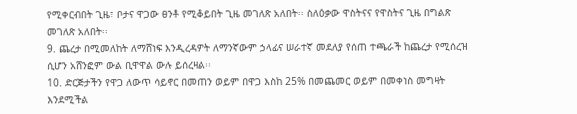የሚቀርብበት ጊዜ፣ ቦታና ዋጋው ፀንቶ የሚቆይበት ጊዜ መገለጽ አለበት፡፡ ስለዕቃው ዋስትናና የዋስትና ጊዜ በግልጽ መገለጽ አለበት፡፡
9. ጨረታ በሚመለከት ለማሸነፍ እንዲረዳዎት ለማንኛውም ኃላፊና ሠራተኛ መደለያ የሰጠ ተጫራች ከጨረታ የሚሰረዝ ሲሆን አሸንፎም ውል ቢዋዋል ውሉ ይሰረዛል፡፡
10. ድርጅታችን የዋጋ ለውጥ ሳይኖር በመጠን ወይም በዋጋ እስከ 25% በመጨመር ወይም በመቀነስ መግዛት እንደሚችል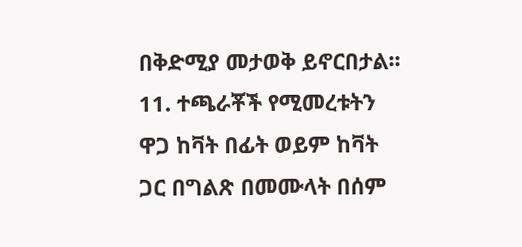በቅድሚያ መታወቅ ይኖርበታል፡፡
11. ተጫራቾች የሚመረቱትን ዋጋ ከቫት በፊት ወይም ከቫት ጋር በግልጽ በመሙላት በሰም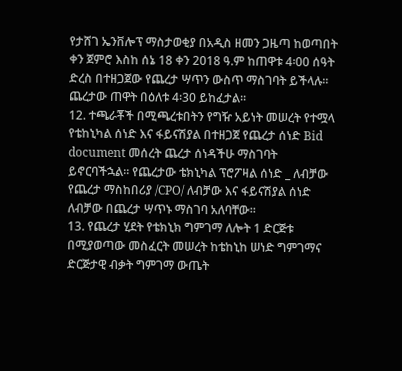የታሸገ ኤንቨሎፕ ማስታወቂያ በአዲስ ዘመን ጋዜጣ ከወጣበት ቀን ጀምሮ እስከ ሰኔ 18 ቀን 2018 ዓ.ም ከጠዋቱ 4፡00 ሰዓት ድረስ በተዘጋጀው የጨረታ ሣጥን ውስጥ ማስገባት ይችላሉ፡፡ ጨረታው ጠዋት በዕለቱ 4፡30 ይከፈታል፡፡
12. ተጫራቾች በሚጫረቱበትን የግዥ አይነት መሠረት የተሟላ የቴከኒካል ሰነድ እና ፋይናሽያል በተዘጋጀ የጨረታ ሰነድ Bid document መሰረት ጨረታ ሰነዳችሁ ማስገባት ይኖርባችኋል፡፡ የጨረታው ቴክኒካል ፕሮፖዛል ሰነድ _ ለብቻው የጨረታ ማስከበሪያ /CPO/ ለብቻው እና ፋይናሽያል ሰነድ ለብቻው በጨረታ ሣጥኑ ማስገባ አለባቸው፡፡
13. የጨረታ ሂደት የቴክኒክ ግምገማ ለሎት 1 ድርጅቱ በሚያወጣው መስፈርት መሠረት ከቴከኒከ ሠነድ ግምገማና ድርጅታዊ ብቃት ግምገማ ውጤት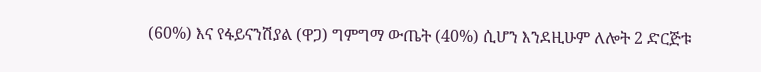(60%) እና የፋይናንሽያል (ዋጋ) ግምግማ ውጤት (40%) ሲሆን እንደዚሁም ለሎት 2 ድርጅቱ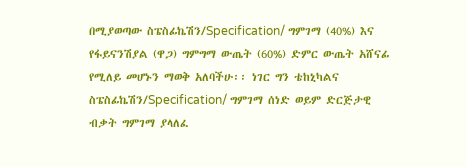በሚያወጣው ስፔስፊኬሽን/Specification/ ግምገማ (40%) እና የፋይናንሽያል (ዋጋ) ግምግማ ውጤት (60%) ድምር ውጤት አሸናፊ የሚለይ መሆኑን ማወቅ አለባችሁ፡፡ ነገር ግን ቴከኒካልና ስፔስፊኬሽን/Specification/ ግምገማ ሰነድ ወይም ድርጅታዊ ብቃት ግምገማ ያላለፈ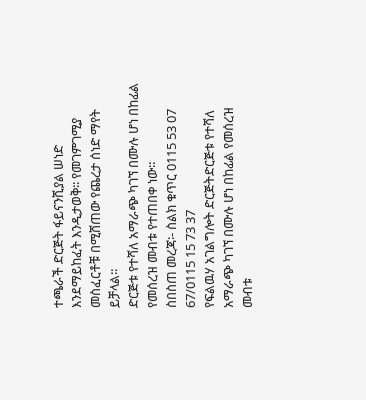ተጫራች ድርጅት ፋይናንሺያል ሠነድ እንደማይከፈት እንዲታወቅ፡፡ የመገምገሚያ መስፈርቶቹ በሚሸጠው የጨረታ ሰነድ ማየት ይቻላል፡፡
ድርጅቱ የተሻለ አማራጭ ካገኘ በሙሉ ሆነ በከፊል የመሰረዝ መብቱ የተጠበቀ ነው፡፡
ስበስጠ መረጃ፡- ስልክ ቁጥር 0115 53 07 67/0115 15 73 37
የፍልዉሃ አገልግሎት ድርጅትድርጅቱ የተሻለ አማራጭ ካገኘ በሙሉ ሆነ በከፊል የመሰረዝ መብቱ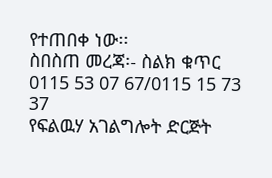የተጠበቀ ነው፡፡
ስበስጠ መረጃ፡- ስልክ ቁጥር 0115 53 07 67/0115 15 73 37
የፍልዉሃ አገልግሎት ድርጅት